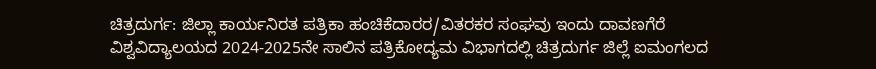ಚಿತ್ರದುರ್ಗ: ಜಿಲ್ಲಾ ಕಾರ್ಯನಿರತ ಪತ್ರಿಕಾ ಹಂಚಿಕೆದಾರರ/ವಿತರಕರ ಸಂಘವು ಇಂದು ದಾವಣಗೆರೆ ವಿಶ್ವವಿದ್ಯಾಲಯದ 2024-2025ನೇ ಸಾಲಿನ ಪತ್ರಿಕೋದ್ಯಮ ವಿಭಾಗದಲ್ಲಿ ಚಿತ್ರದುರ್ಗ ಜಿಲ್ಲೆ ಐಮಂಗಲದ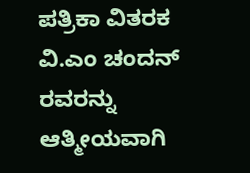ಪತ್ರಿಕಾ ವಿತರಕ ವಿ.ಎಂ ಚಂದನ್ ರವರನ್ನು ಆತ್ಮೀಯವಾಗಿ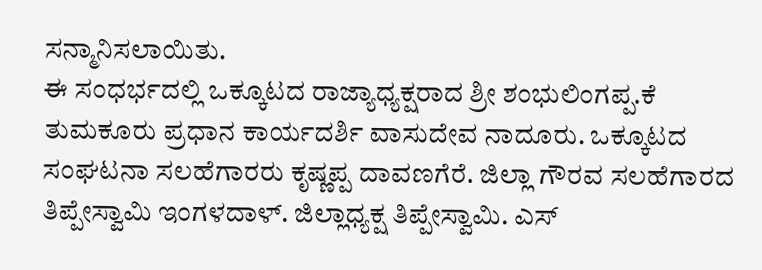ಸನ್ಮಾನಿಸಲಾಯಿತು.
ಈ ಸಂಧರ್ಭದಲ್ಲಿ ಒಕ್ಕೂಟದ ರಾಜ್ಯಾಧ್ಯಕ್ಷರಾದ ಶ್ರೀ ಶಂಭುಲಿಂಗಪ್ಪ.ಕೆ ತುಮಕೂರು ಪ್ರಧಾನ ಕಾರ್ಯದರ್ಶಿ ವಾಸುದೇವ ನಾದೂರು. ಒಕ್ಕೂಟದ ಸಂಘಟನಾ ಸಲಹೆಗಾರರು ಕೃಷ್ಣಪ್ಪ ದಾವಣಗೆರೆ. ಜಿಲ್ಲಾ ಗೌರವ ಸಲಹೆಗಾರದ ತಿಪ್ಪೇಸ್ವಾಮಿ ಇಂಗಳದಾಳ್. ಜಿಲ್ಲಾಧ್ಯಕ್ಷ ತಿಪ್ಪೇಸ್ವಾಮಿ. ಎಸ್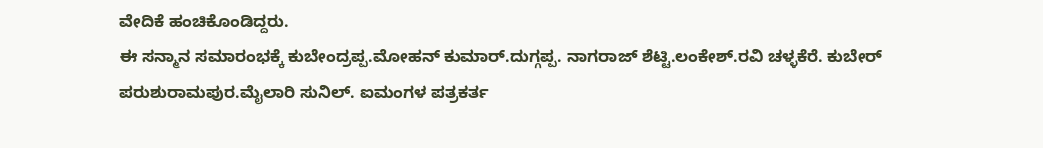ವೇದಿಕೆ ಹಂಚಿಕೊಂಡಿದ್ದರು.
ಈ ಸನ್ಮಾನ ಸಮಾರಂಭಕ್ಕೆ ಕುಬೇಂದ್ರಪ್ಪ.ಮೋಹನ್ ಕುಮಾರ್.ದುಗ್ಗಪ್ಪ. ನಾಗರಾಜ್ ಶೆಟ್ಟಿ.ಲಂಕೇಶ್.ರವಿ ಚಳ್ಳಕೆರೆ. ಕುಬೇರ್ ಪರುಶುರಾಮಪುರ.ಮೈಲಾರಿ ಸುನಿಲ್. ಐಮಂಗಳ ಪತ್ರಕರ್ತ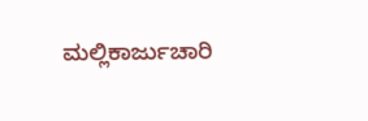ಮಲ್ಲಿಕಾರ್ಜುಚಾರಿ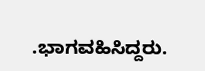.ಭಾಗವಹಿಸಿದ್ದರು.